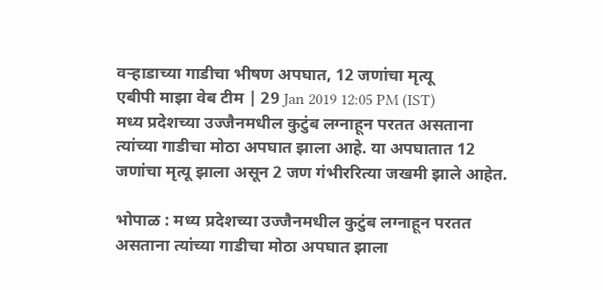वऱ्हाडाच्या गाडीचा भीषण अपघात, 12 जणांचा मृत्यू
एबीपी माझा वेब टीम | 29 Jan 2019 12:05 PM (IST)
मध्य प्रदेशच्या उज्जैनमधील कुटुंब लग्नाहून परतत असताना त्यांच्या गाडीचा मोठा अपघात झाला आहे. या अपघातात 12 जणांचा मृत्यू झाला असून 2 जण गंभीररित्या जखमी झाले आहेत.

भोपाळ : मध्य प्रदेशच्या उज्जैनमधील कुटुंब लग्नाहून परतत असताना त्यांच्या गाडीचा मोठा अपघात झाला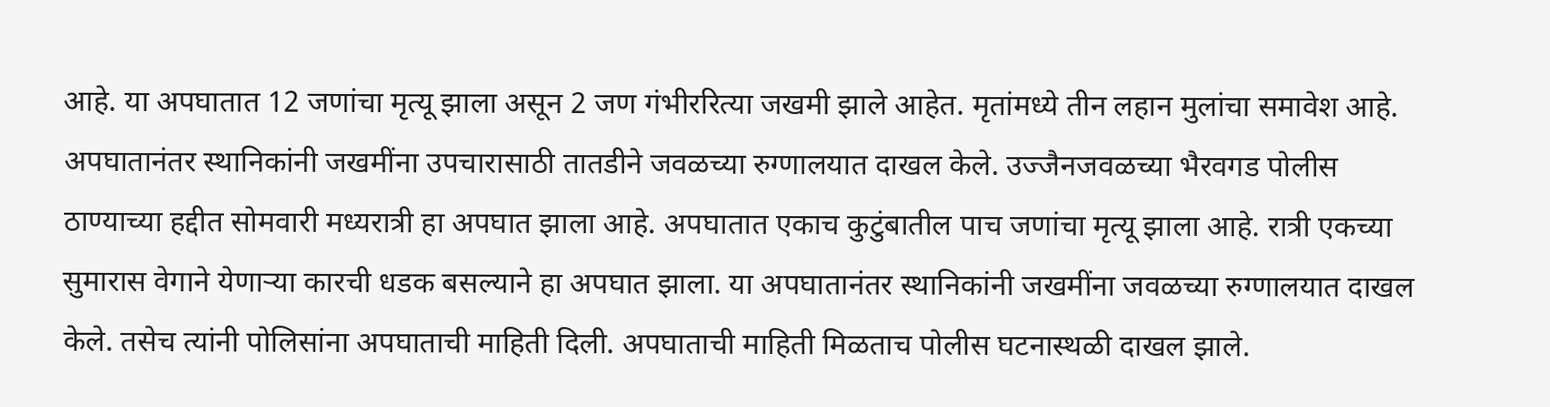आहे. या अपघातात 12 जणांचा मृत्यू झाला असून 2 जण गंभीररित्या जखमी झाले आहेत. मृतांमध्ये तीन लहान मुलांचा समावेश आहे. अपघातानंतर स्थानिकांनी जखमींना उपचारासाठी तातडीने जवळच्या रुग्णालयात दाखल केले. उज्जैनजवळच्या भैरवगड पोलीस ठाण्याच्या हद्दीत सोमवारी मध्यरात्री हा अपघात झाला आहे. अपघातात एकाच कुटुंबातील पाच जणांचा मृत्यू झाला आहे. रात्री एकच्या सुमारास वेगाने येणाऱ्या कारची धडक बसल्याने हा अपघात झाला. या अपघातानंतर स्थानिकांनी जखमींना जवळच्या रुग्णालयात दाखल केले. तसेच त्यांनी पोलिसांना अपघाताची माहिती दिली. अपघाताची माहिती मिळताच पोलीस घटनास्थळी दाखल झाले.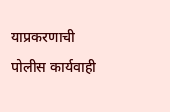याप्रकरणाची पोलीस कार्यवाही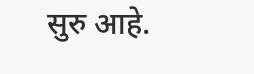सुरु आहे.